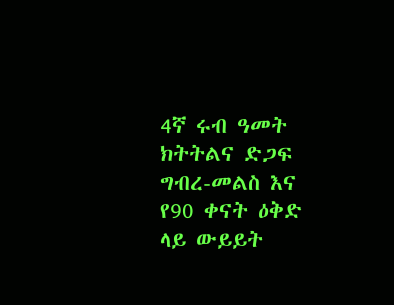4ኛ ሩብ ዓመት ክትትልና ድጋፍ ግብረ-መልስ እና የ90 ቀናት ዕቅድ ላይ ውይይት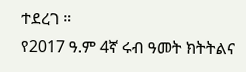ተደረገ ።
የ2017 ዓ.ም 4ኛ ሩብ ዓመት ክትትልና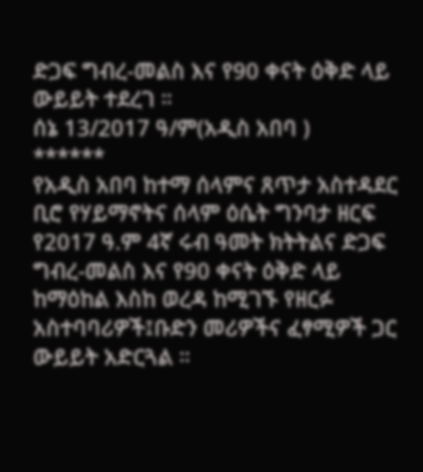ድጋፍ ግብረ-መልስ እና የ90 ቀናት ዕቅድ ላይ ውይይት ተደረገ ።
ሰኔ 13/2017 ዓ/ም(አዲስ አበባ )
******
የአዲስ አበባ ከተማ ሰላምና ጸጥታ አስተዳደር ቢሮ የሃይማኖትና ሰላም ዕሴት ግንባታ ዘርፍ የ2017 ዓ.ም 4ኛ ሩብ ዓመት ክትትልና ድጋፍ ግብረ-መልስ እና የ90 ቀናት ዕቅድ ላይ ከማዕከል እስከ ወረዳ ከሚገኙ የዘርፉ አስተባባሪዎች፤ቡድን መሪዎችና ፈፃሚዎች ጋር ውይይት አድርጓል ።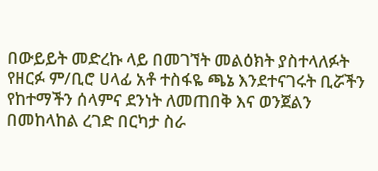በውይይት መድረኩ ላይ በመገኘት መልዕክት ያስተላለፉት የዘርፉ ም/ቢሮ ሀላፊ አቶ ተስፋዬ ጫኔ እንደተናገሩት ቢሯችን የከተማችን ሰላምና ደንነት ለመጠበቅ እና ወንጀልን በመከላከል ረገድ በርካታ ስራ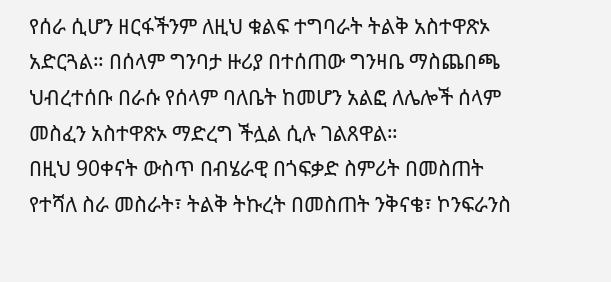የሰራ ሲሆን ዘርፋችንም ለዚህ ቁልፍ ተግባራት ትልቅ አስተዋጽኦ አድርጓል። በሰላም ግንባታ ዙሪያ በተሰጠው ግንዛቤ ማስጨበጫ ህብረተሰቡ በራሱ የሰላም ባለቤት ከመሆን አልፎ ለሌሎች ሰላም መስፈን አስተዋጽኦ ማድረግ ችሏል ሲሉ ገልጸዋል።
በዚህ 90ቀናት ውስጥ በብሄራዊ በጎፍቃድ ስምሪት በመስጠት የተሻለ ስራ መስራት፣ ትልቅ ትኩረት በመስጠት ንቅናቄ፣ ኮንፍራንስ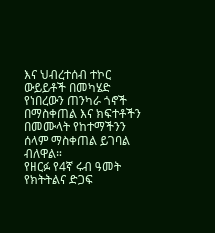እና ህብረተሰብ ተኮር ውይይቶች በመካሄድ የነበረውን ጠንካራ ጎኖች በማስቀጠል እና ክፍተቶችን በመሙላት የከተማችንን ሰላም ማስቀጠል ይገባል ብለዋል።
የዘርፉ የ4ኛ ሩብ ዓመት የክትትልና ድጋፍ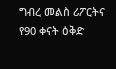ግብረ መልስ ሪፖርትና የ90 ቀናት ዕቅድ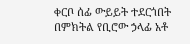ቀርቦ ሰፊ ውይይት ተደርጎበት በምክትል የቢሮው ኃላፊ አቶ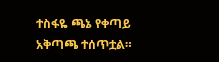ተስፋዬ ጫኔ የቀጣይ አቅጣጫ ተሰጥቷል።